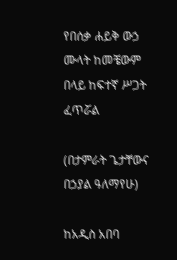የበሰቃ ሐይቅ ውኃ ሙላት ከመቼውም በላይ ከፍተኛ ሥጋት ፈጥሯል

(በታምራት ጌታቸውና በኃያል ዓለማየሁ)

ከአዲስ አበባ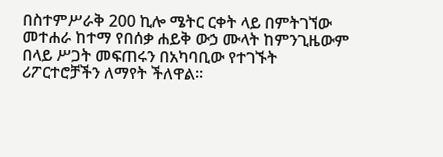በስተምሥራቅ 200 ኪሎ ሜትር ርቀት ላይ በምትገኘው መተሐራ ከተማ የበሰቃ ሐይቅ ውኃ ሙላት ከምንጊዜውም በላይ ሥጋት መፍጠሩን በአካባቢው የተገኙት ሪፖርተሮቻችን ለማየት ችለዋል፡፡